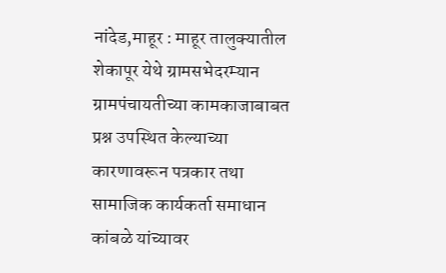नांदेड,माहूर : माहूर तालुक्यातील शेकापूर येथे ग्रामसभेदरम्यान ग्रामपंचायतीच्या कामकाजाबाबत प्रश्न उपस्थित केल्याच्या कारणावरून पत्रकार तथा सामाजिक कार्यकर्ता समाधान कांबळे यांच्यावर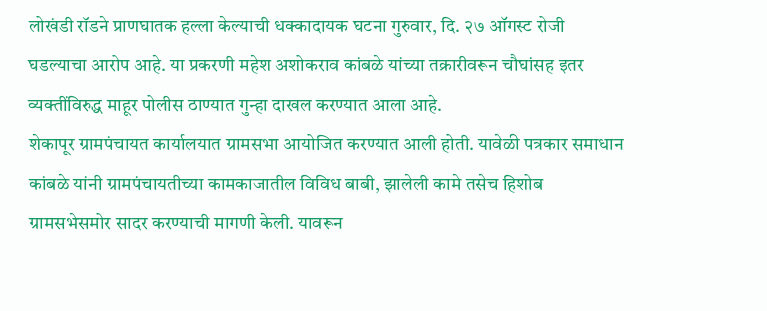लोखंडी रॉडने प्राणघातक हल्ला केल्याची धक्कादायक घटना गुरुवार, दि. २७ ऑगस्ट रोजी घडल्याचा आरोप आहे. या प्रकरणी महेश अशोकराव कांबळे यांच्या तक्रारीवरून चौघांसह इतर व्यक्तींविरुद्ध माहूर पोलीस ठाण्यात गुन्हा दाखल करण्यात आला आहे.
शेकापूर ग्रामपंचायत कार्यालयात ग्रामसभा आयोजित करण्यात आली होती. यावेळी पत्रकार समाधान कांबळे यांनी ग्रामपंचायतीच्या कामकाजातील विविध बाबी, झालेली कामे तसेच हिशोब ग्रामसभेसमोर सादर करण्याची मागणी केली. यावरून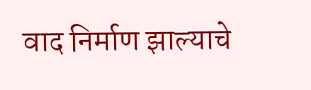वाद निर्माण झाल्याचे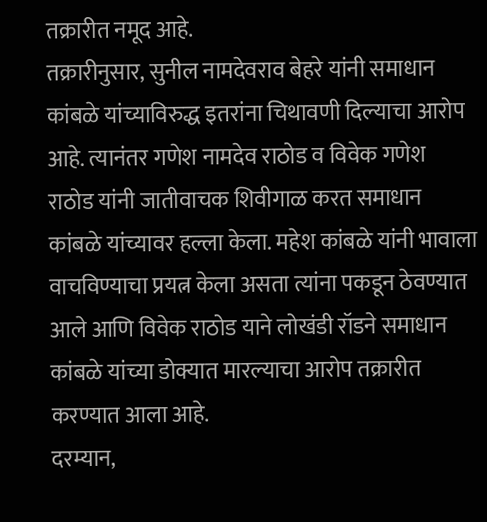तक्रारीत नमूद आहे.
तक्रारीनुसार, सुनील नामदेवराव बेहरे यांनी समाधान कांबळे यांच्याविरुद्ध इतरांना चिथावणी दिल्याचा आरोप आहे. त्यानंतर गणेश नामदेव राठोड व विवेक गणेश राठोड यांनी जातीवाचक शिवीगाळ करत समाधान कांबळे यांच्यावर हल्ला केला. महेश कांबळे यांनी भावाला वाचविण्याचा प्रयत्न केला असता त्यांना पकडून ठेवण्यात आले आणि विवेक राठोड याने लोखंडी रॉडने समाधान कांबळे यांच्या डोक्यात मारल्याचा आरोप तक्रारीत करण्यात आला आहे.
दरम्यान,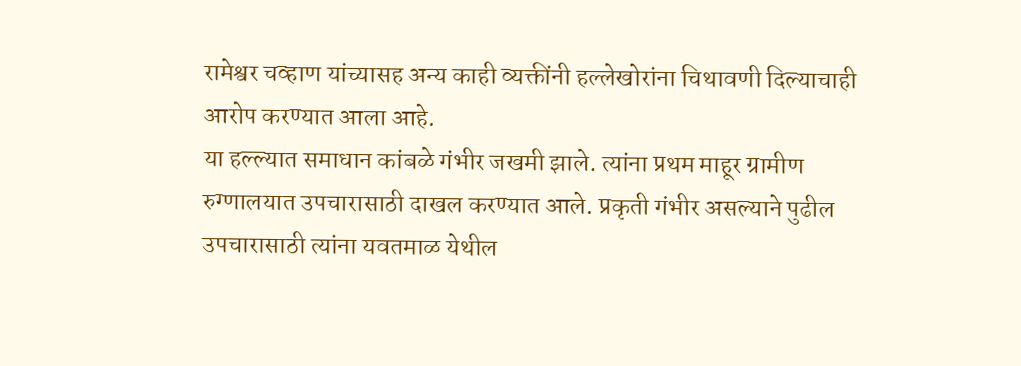रामेश्वर चव्हाण यांच्यासह अन्य काही व्यक्तींनी हल्लेखोरांना चिथावणी दिल्याचाही आरोप करण्यात आला आहे.
या हल्ल्यात समाधान कांबळे गंभीर जखमी झाले. त्यांना प्रथम माहूर ग्रामीण रुग्णालयात उपचारासाठी दाखल करण्यात आले. प्रकृती गंभीर असल्याने पुढील उपचारासाठी त्यांना यवतमाळ येथील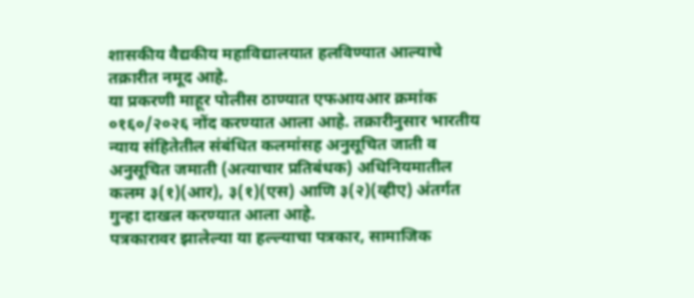शासकीय वैद्यकीय महाविद्यालयात हलविण्यात आल्याचे तक्रारीत नमूद आहे.
या प्रकरणी माहूर पोलीस ठाण्यात एफआयआर क्रमांक ०१६०/२०२६ नोंद करण्यात आला आहे. तक्रारीनुसार भारतीय न्याय संहितेतील संबंधित कलमांसह अनुसूचित जाती व अनुसूचित जमाती (अत्याचार प्रतिबंधक) अधिनियमातील कलम ३(१)(आर), ३(१)(एस) आणि ३(२)(व्हीए) अंतर्गत गुन्हा दाखल करण्यात आला आहे.
पत्रकारावर झालेल्या या हल्ल्याचा पत्रकार, सामाजिक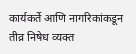कार्यकर्ते आणि नागरिकांकडून तीव्र निषेध व्यक्त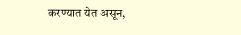करण्यात येत असून,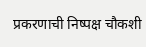प्रकरणाची निष्पक्ष चौकशी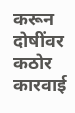करून दोषींवर कठोर कारवाई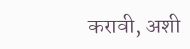करावी, अशी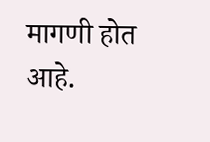मागणी होत आहे.